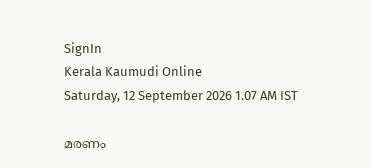SignIn
Kerala Kaumudi Online
Saturday, 12 September 2026 1.07 AM IST

മരണം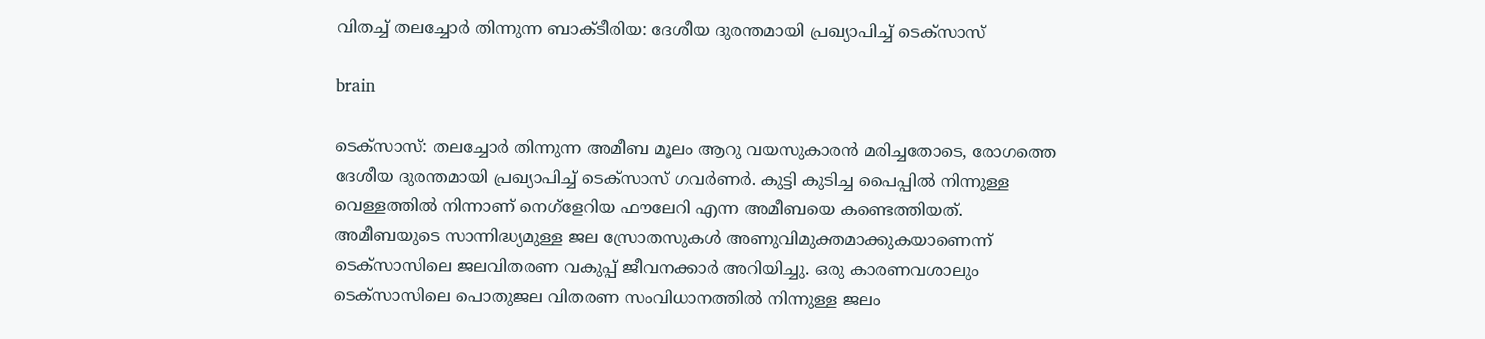വിതച്ച് തലച്ചോർ തിന്നുന്ന ബാക്ടീരിയ: ദേശീയ ദുരന്തമായി പ്രഖ്യാപിച്ച് ടെക്സാസ്

brain

ടെക്സാസ്: തലച്ചോർ തിന്നുന്ന അമീബ മൂലം ആറു വയസുകാരൻ മരിച്ചതോടെ, രോഗത്തെ ദേശീയ ദുരന്തമായി പ്രഖ്യാപിച്ച് ടെക്സാസ് ഗവർണർ. കുട്ടി കുടിച്ച പൈപ്പിൽ നിന്നുള്ള വെള്ളത്തിൽ നിന്നാണ് നെഗ്ളേറിയ ഫൗലേറി എന്ന അമീബയെ കണ്ടെത്തിയത്. അമീബയുടെ സാന്നിദ്ധ്യമുള്ള ജല സ്രോതസുകൾ അണുവിമുക്തമാക്കുകയാണെന്ന് ടെക്‌സാസിലെ ജലവിതരണ വകുപ്പ് ജീവനക്കാർ അറിയിച്ചു. ഒരു കാരണവശാലും ടെ‌ക്‌സാസിലെ പൊതുജല വിതരണ സംവിധാനത്തിൽ നിന്നുള്ള ജലം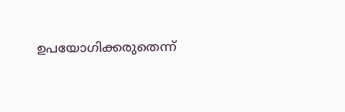ഉപയോഗിക്കരുതെന്ന്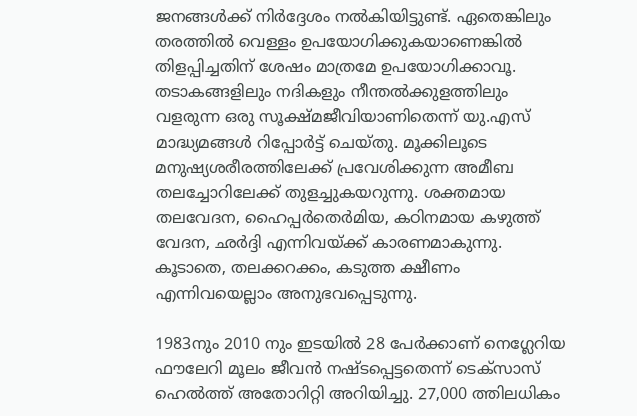ജനങ്ങൾക്ക് നിർദ്ദേശം നൽകിയിട്ടുണ്ട്. ഏതെങ്കിലും തരത്തിൽ വെള്ളം ഉപയോഗിക്കുകയാണെങ്കിൽ തിളപ്പിച്ചതിന് ശേഷം മാത്രമേ ഉപയോഗിക്കാവൂ. തടാകങ്ങളിലും നദികളും നീന്തൽക്കുളത്തിലും വളരുന്ന ഒരു സൂക്ഷ്മജീവിയാണിതെന്ന് യു.എസ് മാദ്ധ്യമങ്ങൾ റിപ്പോർട്ട് ചെയ്തു. മൂക്കിലൂടെ മനുഷ്യശരീരത്തിലേക്ക് പ്രവേശിക്കുന്ന അമീബ തലച്ചോറിലേക്ക് തുളച്ചുകയറുന്നു. ശക്തമായ തലവേദന, ഹൈപ്പർതെർമിയ, കഠിനമായ കഴുത്ത് വേദന, ഛർദ്ദി എന്നിവയ്ക്ക് കാരണമാകുന്നു. കൂടാതെ, തലക്കറക്കം, കടുത്ത ക്ഷീണം എന്നിവയെല്ലാം അനുഭവപ്പെടുന്നു.

1983നും 2010 നും ഇടയിൽ 28 പേർക്കാണ് നെഗ്ലേറിയ ഫൗലേറി മൂലം ജീവൻ നഷ്ടപ്പെട്ടതെന്ന് ടെക്സാസ് ഹെൽത്ത് അതോറിറ്റി അറിയിച്ചു. 27,000 ത്തിലധികം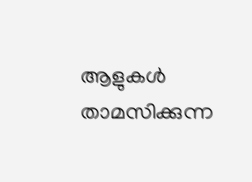ആളുകൾ താമസിക്കുന്ന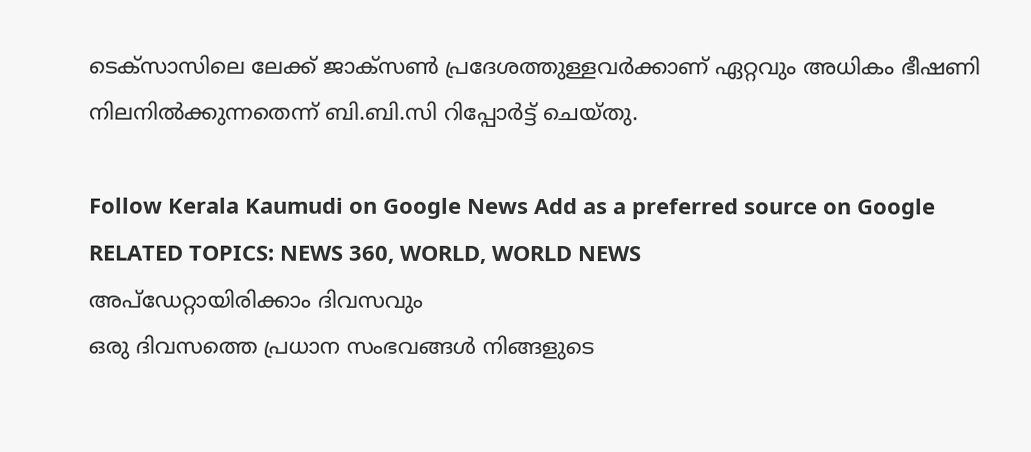ടെക്സാസിലെ ലേക്ക് ജാക്സൺ പ്രദേശത്തുള്ളവർക്കാണ് ഏറ്റവും അധികം ഭീഷണി നിലനിൽക്കുന്നതെന്ന് ബി.ബി.സി റിപ്പോർട്ട് ചെയ്തു.

Follow Kerala Kaumudi on Google News Add as a preferred source on Google
RELATED TOPICS: NEWS 360, WORLD, WORLD NEWS
അപ്ഡേറ്റായിരിക്കാം ദിവസവും
ഒരു ദിവസത്തെ പ്രധാന സംഭവങ്ങൾ നിങ്ങളുടെ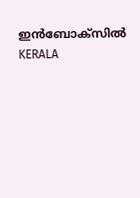ഇൻബോക്സിൽ
KERALA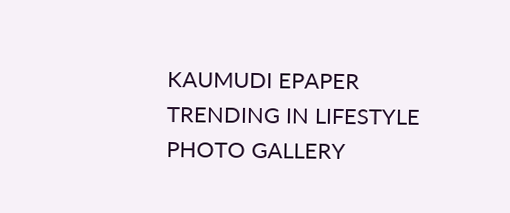KAUMUDI EPAPER
TRENDING IN LIFESTYLE
PHOTO GALLERY